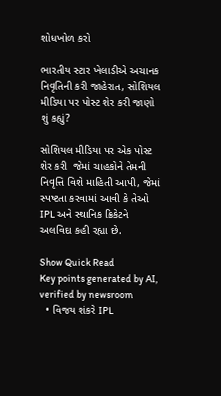શોધખોળ કરો

ભારતીય સ્ટાર ખેલાડીએ અચાનક નિવૃતિની કરી જાહેરાત, સોશિયલ મીડિયા પર પોસ્ટ શેર કરી જાણો શું કહ્યું?

સોશિયલ મીડિયા પર એક પોસ્ટ શેર કરી  જેમાં ચાહકોને તેમની નિવૃત્તિ વિશે માહિતી આપી, જેમાં સ્પષ્ટતા કરવામાં આવી કે તેઓ IPL અને સ્થાનિક ક્રિકેટને અલવિદા કહી રહ્યા છે.

Show Quick Read
Key points generated by AI, verified by newsroom
  • વિજય શંકરે IPL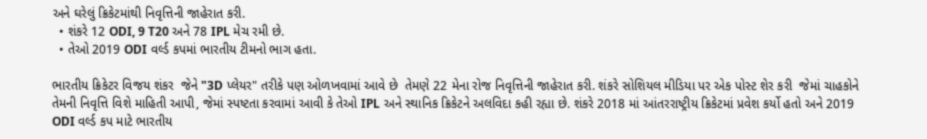અને ઘરેલું ક્રિકેટમાંથી નિવૃત્તિની જાહેરાત કરી.
  • શંકરે 12 ODI, 9 T20 અને 78 IPL મેચ રમી છે.
  • તેઓ 2019 ODI વર્લ્ડ કપમાં ભારતીય ટીમનો ભાગ હતા.

ભારતીય ક્રિકેટર વિજય શંકર  જેને "3D પ્લેયર" તરીકે પણ ઓળખવામાં આવે છે  તેમણે 22 મેના રોજ નિવૃત્તિની જાહેરાત કરી. શંકરે સોશિયલ મીડિયા પર એક પોસ્ટ શેર કરી  જેમાં ચાહકોને તેમની નિવૃત્તિ વિશે માહિતી આપી, જેમાં સ્પષ્ટતા કરવામાં આવી કે તેઓ IPL અને સ્થાનિક ક્રિકેટને અલવિદા કહી રહ્યા છે. શંકરે 2018 માં આંતરરાષ્ટ્રીય ક્રિકેટમાં પ્રવેશ કર્યો હતો અને 2019 ODI વર્લ્ડ કપ માટે ભારતીય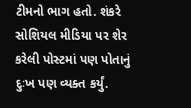ટીમનો ભાગ હતો. શંકરે સોશિયલ મીડિયા પર શેર કરેલી પોસ્ટમાં પણ પોતાનું દુઃખ પણ વ્યક્ત કર્યું.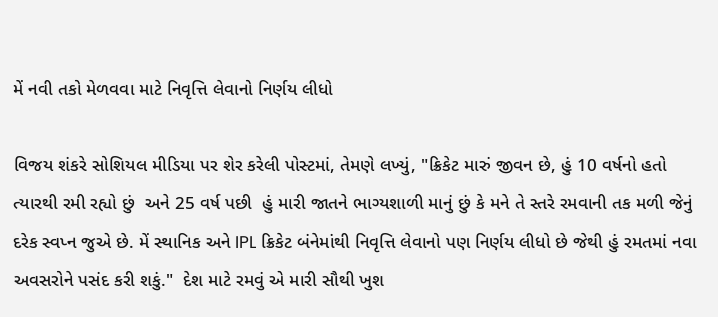મેં નવી તકો મેળવવા માટે નિવૃત્તિ લેવાનો નિર્ણય લીધો

વિજય શંકરે સોશિયલ મીડિયા પર શેર કરેલી પોસ્ટમાં, તેમણે લખ્યું, "ક્રિકેટ મારું જીવન છે, હું 10 વર્ષનો હતો ત્યારથી રમી રહ્યો છું  અને 25 વર્ષ પછી  હું મારી જાતને ભાગ્યશાળી માનું છું કે મને તે સ્તરે રમવાની તક મળી જેનું દરેક સ્વપ્ન જુએ છે. મેં સ્થાનિક અને IPL ક્રિકેટ બંનેમાંથી નિવૃત્તિ લેવાનો પણ નિર્ણય લીધો છે જેથી હું રમતમાં નવા અવસરોને પસંદ કરી શકું."  દેશ માટે રમવું એ મારી સૌથી ખુશ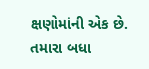ક્ષણોમાંની એક છે. તમારા બધા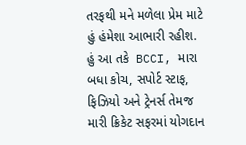તરફથી મને મળેલા પ્રેમ માટે હું હંમેશા આભારી રહીશ. હું આ તકે  BCCI, મારા બધા કોચ, સપોર્ટ સ્ટાફ, ફિઝિયો અને ટ્રેનર્સ તેમજ મારી ક્રિકેટ સફરમાં યોગદાન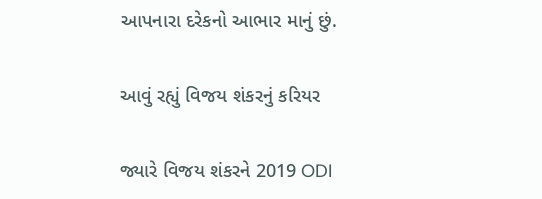આપનારા દરેકનો આભાર માનું છું.

આવું રહ્યું વિજય શંકરનું કરિયર

જ્યારે વિજય શંકરને 2019 ODI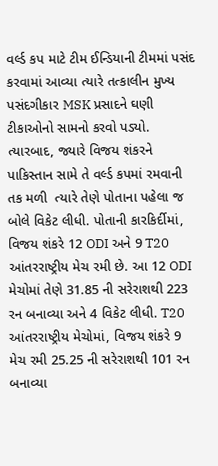વર્લ્ડ કપ માટે ટીમ ઈન્ડિયાની ટીમમાં પસંદ કરવામાં આવ્યા ત્યારે તત્કાલીન મુખ્ય પસંદગીકાર MSK પ્રસાદને ઘણી ટીકાઓનો સામનો કરવો પડ્યો. ત્યારબાદ, જ્યારે વિજય શંકરને પાકિસ્તાન સામે તે વર્લ્ડ કપમાં રમવાની તક મળી  ત્યારે તેણે પોતાના પહેલા જ બોલે વિકેટ લીધી. પોતાની કારકિર્દીમાં, વિજય શંકરે 12 ODI અને 9 T20 આંતરરાષ્ટ્રીય મેચ રમી છે. આ 12 ODI મેચોમાં તેણે 31.85 ની સરેરાશથી 223 રન બનાવ્યા અને 4 વિકેટ લીધી. T20 આંતરરાષ્ટ્રીય મેચોમાં, વિજય શંકરે 9 મેચ રમી 25.25 ની સરેરાશથી 101 રન બનાવ્યા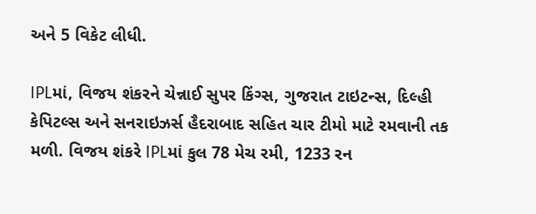અને 5 વિકેટ લીધી.

IPLમાં, વિજય શંકરને ચેન્નાઈ સુપર કિંગ્સ, ગુજરાત ટાઇટન્સ, દિલ્હી કેપિટલ્સ અને સનરાઇઝર્સ હૈદરાબાદ સહિત ચાર ટીમો માટે રમવાની તક મળી. વિજય શંકરે IPLમાં કુલ 78 મેચ રમી, 1233 રન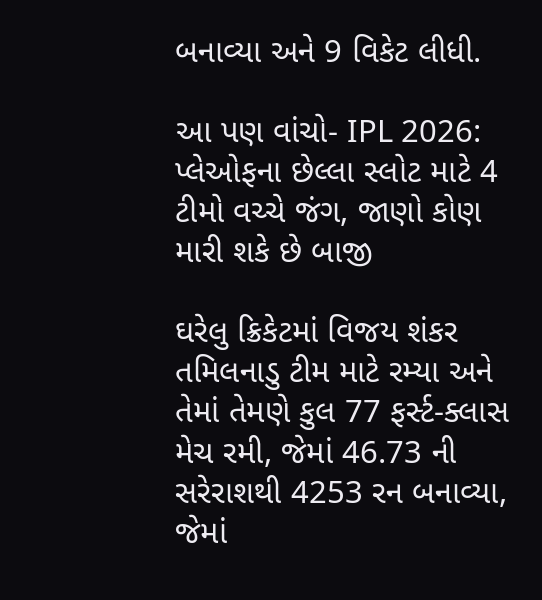બનાવ્યા અને 9 વિકેટ લીધી.

આ પણ વાંચો- IPL 2026: પ્લેઓફના છેલ્લા સ્લોટ માટે 4 ટીમો વચ્ચે જંગ, જાણો કોણ મારી શકે છે બાજી

ઘરેલુ ક્રિકેટમાં વિજય શંકર તમિલનાડુ ટીમ માટે રમ્યા અને તેમાં તેમણે કુલ 77 ફર્સ્ટ-ક્લાસ મેચ રમી, જેમાં 46.73 ની સરેરાશથી 4253 રન બનાવ્યા, જેમાં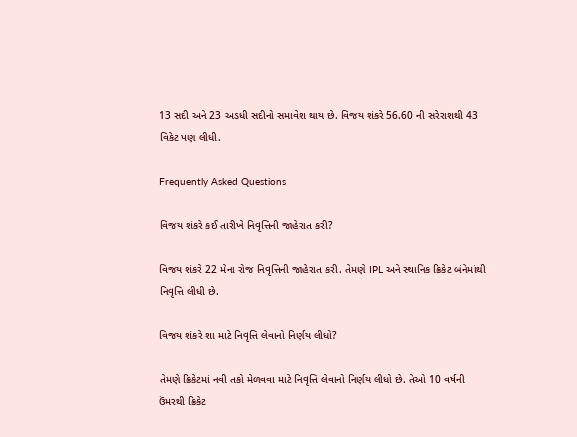13 સદી અને 23 અડધી સદીનો સમાવેશ થાય છે. વિજય શંકરે 56.60 ની સરેરાશથી 43 વિકેટ પણ લીધી.

Frequently Asked Questions

વિજય શંકરે કઈ તારીખે નિવૃત્તિની જાહેરાત કરી?

વિજય શંકરે 22 મેના રોજ નિવૃત્તિની જાહેરાત કરી. તેમણે IPL અને સ્થાનિક ક્રિકેટ બંનેમાંથી નિવૃત્તિ લીધી છે.

વિજય શંકરે શા માટે નિવૃત્તિ લેવાનો નિર્ણય લીધો?

તેમણે ક્રિકેટમાં નવી તકો મેળવવા માટે નિવૃત્તિ લેવાનો નિર્ણય લીધો છે. તેઓ 10 વર્ષની ઉંમરથી ક્રિકેટ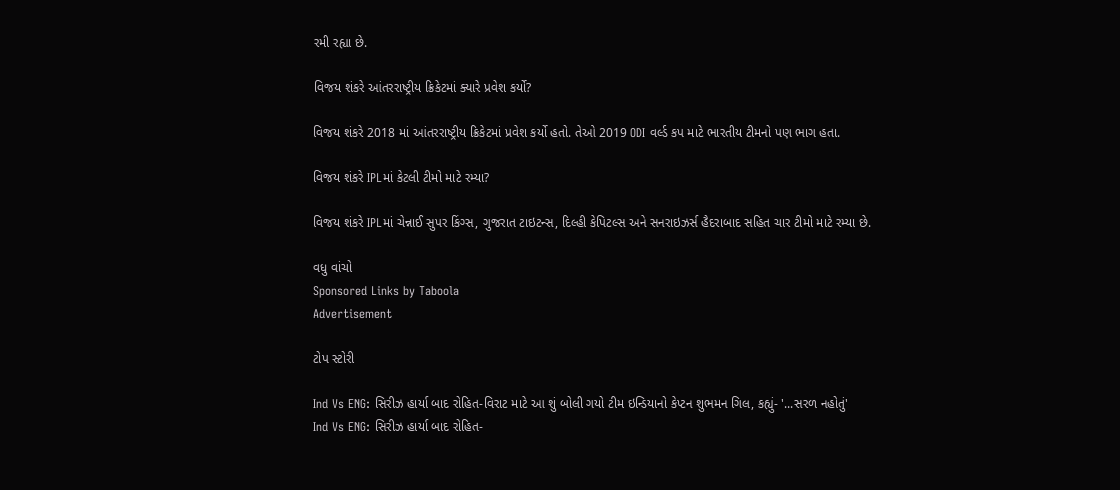રમી રહ્યા છે.

વિજય શંકરે આંતરરાષ્ટ્રીય ક્રિકેટમાં ક્યારે પ્રવેશ કર્યો?

વિજય શંકરે 2018 માં આંતરરાષ્ટ્રીય ક્રિકેટમાં પ્રવેશ કર્યો હતો. તેઓ 2019 ODI વર્લ્ડ કપ માટે ભારતીય ટીમનો પણ ભાગ હતા.

વિજય શંકરે IPLમાં કેટલી ટીમો માટે રમ્યા?

વિજય શંકરે IPLમાં ચેન્નાઈ સુપર કિંગ્સ, ગુજરાત ટાઇટન્સ, દિલ્હી કેપિટલ્સ અને સનરાઇઝર્સ હૈદરાબાદ સહિત ચાર ટીમો માટે રમ્યા છે.

વધુ વાંચો
Sponsored Links by Taboola
Advertisement

ટોપ સ્ટોરી

Ind Vs ENG: સિરીઝ હાર્યા બાદ રોહિત-વિરાટ માટે આ શું બોલી ગયો ટીમ ઇન્ડિયાનો કેપ્ટન શુભમન ગિલ, કહ્યું- '...સરળ નહોતું'
Ind Vs ENG: સિરીઝ હાર્યા બાદ રોહિત-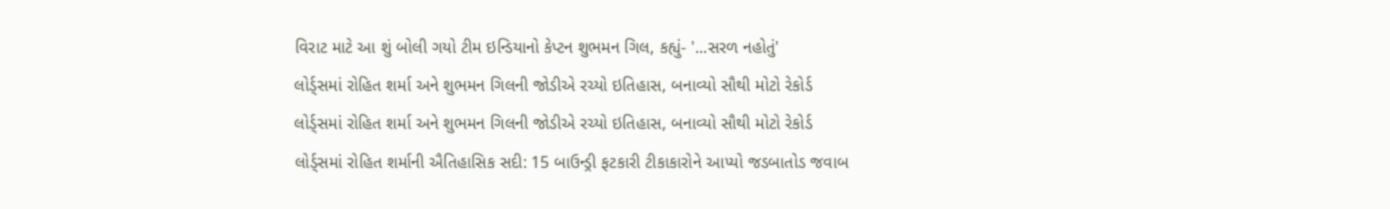વિરાટ માટે આ શું બોલી ગયો ટીમ ઇન્ડિયાનો કેપ્ટન શુભમન ગિલ, કહ્યું- '...સરળ નહોતું'
લોર્ડ્સમાં રોહિત શર્મા અને શુભમન ગિલની જોડીએ રચ્યો ઇતિહાસ, બનાવ્યો સૌથી મોટો રેકોર્ડ
લોર્ડ્સમાં રોહિત શર્મા અને શુભમન ગિલની જોડીએ રચ્યો ઇતિહાસ, બનાવ્યો સૌથી મોટો રેકોર્ડ
લોર્ડ્સમાં રોહિત શર્માની ઐતિહાસિક સદી: 15 બાઉન્ડ્રી ફટકારી ટીકાકારોને આપ્યો જડબાતોડ જવાબ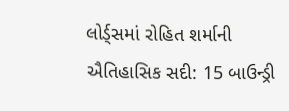લોર્ડ્સમાં રોહિત શર્માની ઐતિહાસિક સદી: 15 બાઉન્ડ્રી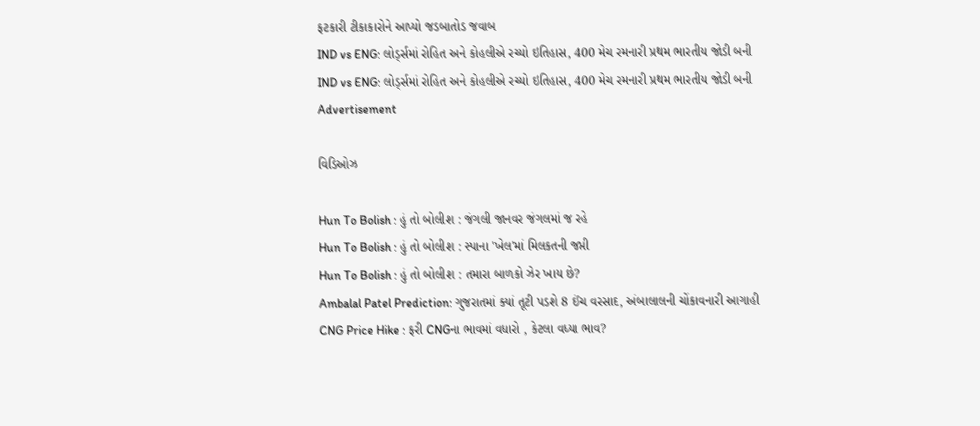ફટકારી ટીકાકારોને આપ્યો જડબાતોડ જવાબ
IND vs ENG: લોર્ડ્સમાં રોહિત અને કોહલીએ રચ્યો ઇતિહાસ, 400 મેચ રમનારી પ્રથમ ભારતીય જોડી બની
IND vs ENG: લોર્ડ્સમાં રોહિત અને કોહલીએ રચ્યો ઇતિહાસ, 400 મેચ રમનારી પ્રથમ ભારતીય જોડી બની
Advertisement

વિડિઓઝ

Hun To Bolish : હું તો બોલીશ : જંગલી જાનવર જંગલમાં જ રહે
Hun To Bolish : હું તો બોલીશ : સ્પાના 'ખેલ'માં મિલકતની જપ્તી
Hun To Bolish : હું તો બોલીશ : તમારા બાળકો ઝેર ખાય છે?
Ambalal Patel Prediction: ગુજરાતમાં ક્યાં તૂટી પડશે 8 ઈંચ વરસાદ, અંબાલાલની ચોંકાવનારી આગાહી
CNG Price Hike : ફરી CNGના ભાવમાં વધારો , કેટલા વધ્યા ભાવ?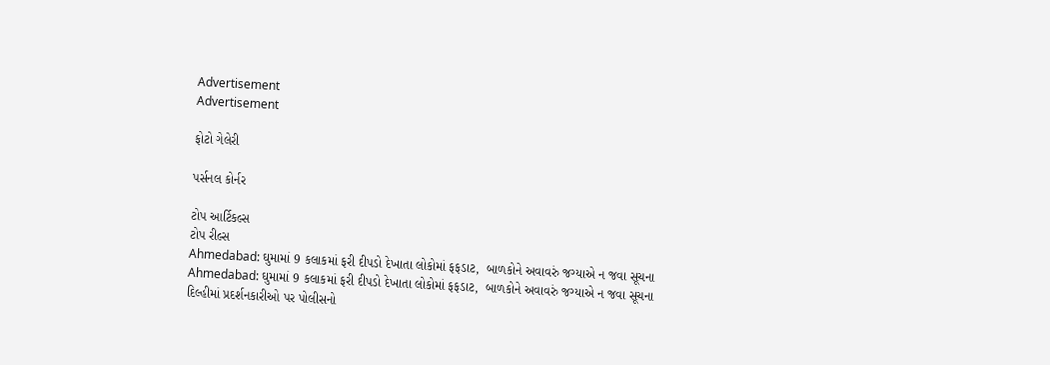Advertisement
Advertisement

ફોટો ગેલેરી

પર્સનલ કોર્નર

ટોપ આર્ટિકલ્સ
ટોપ રીલ્સ
Ahmedabad: ઘુમામાં 9 કલાકમાં ફરી દીપડો દેખાતા લોકોમાં ફફડાટ,  બાળકોને અવાવરું જગ્યાએ ન જવા સૂચના
Ahmedabad: ઘુમામાં 9 કલાકમાં ફરી દીપડો દેખાતા લોકોમાં ફફડાટ,  બાળકોને અવાવરું જગ્યાએ ન જવા સૂચના
દિલ્હીમાં પ્રદર્શનકારીઓ પર પોલીસનો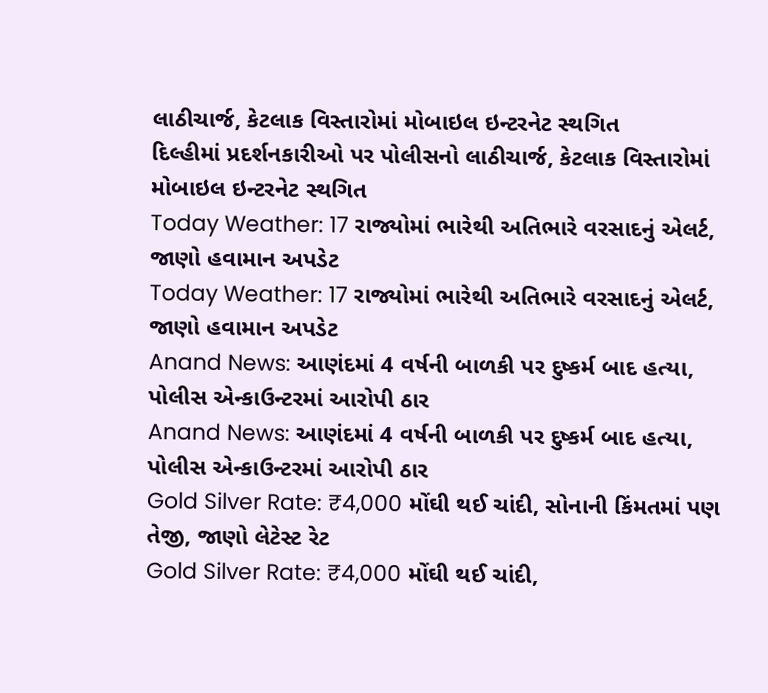લાઠીચાર્જ, કેટલાક વિસ્તારોમાં મોબાઇલ ઇન્ટરનેટ સ્થગિત
દિલ્હીમાં પ્રદર્શનકારીઓ પર પોલીસનો લાઠીચાર્જ, કેટલાક વિસ્તારોમાં મોબાઇલ ઇન્ટરનેટ સ્થગિત
Today Weather: 17 રાજ્યોમાં ભારેથી અતિભારે વરસાદનું એલર્ટ, જાણો હવામાન અપડેટ
Today Weather: 17 રાજ્યોમાં ભારેથી અતિભારે વરસાદનું એલર્ટ, જાણો હવામાન અપડેટ
Anand News: આણંદમાં 4 વર્ષની બાળકી પર દુષ્કર્મ બાદ હત્યા, પોલીસ એન્કાઉન્ટરમાં આરોપી ઠાર
Anand News: આણંદમાં 4 વર્ષની બાળકી પર દુષ્કર્મ બાદ હત્યા, પોલીસ એન્કાઉન્ટરમાં આરોપી ઠાર
Gold Silver Rate: ₹4,000 મોંઘી થઈ ચાંદી, સોનાની કિંમતમાં પણ તેજી, જાણો લેટેસ્ટ રેટ
Gold Silver Rate: ₹4,000 મોંઘી થઈ ચાંદી,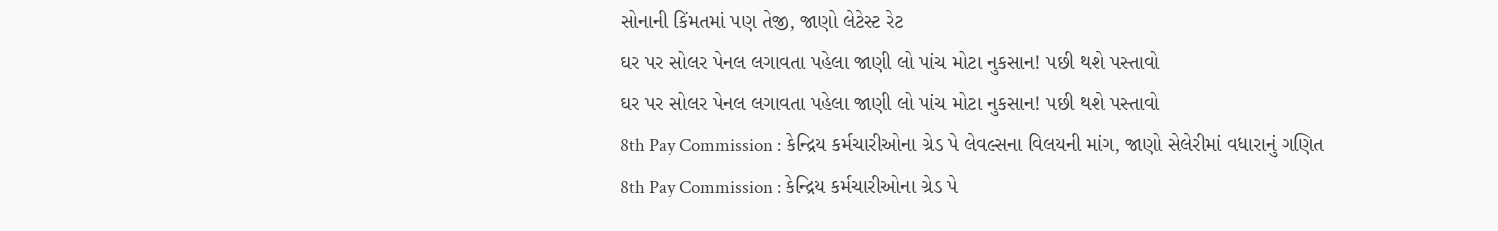સોનાની કિંમતમાં પણ તેજી, જાણો લેટેસ્ટ રેટ
ઘર પર સોલર પેનલ લગાવતા પહેલા જાણી લો પાંચ મોટા નુકસાન! પછી થશે પસ્તાવો
ઘર પર સોલર પેનલ લગાવતા પહેલા જાણી લો પાંચ મોટા નુકસાન! પછી થશે પસ્તાવો
8th Pay Commission : કેન્દ્રિય કર્મચારીઓના ગ્રેડ પે લેવલ્સના વિલયની માંગ, જાણો સેલેરીમાં વધારાનું ગણિત
8th Pay Commission : કેન્દ્રિય કર્મચારીઓના ગ્રેડ પે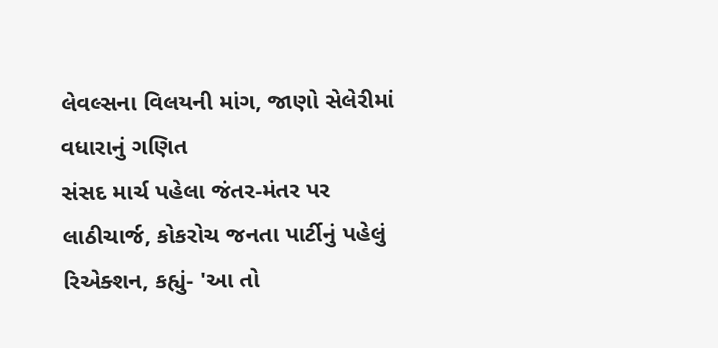લેવલ્સના વિલયની માંગ, જાણો સેલેરીમાં વધારાનું ગણિત
સંસદ માર્ચ પહેલા જંતર-મંતર પર લાઠીચાર્જ, કોકરોચ જનતા પાર્ટીનું પહેલું રિએક્શન, કહ્યું- 'આ તો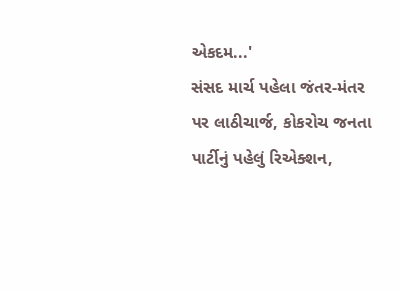એકદમ...'
સંસદ માર્ચ પહેલા જંતર-મંતર પર લાઠીચાર્જ, કોકરોચ જનતા પાર્ટીનું પહેલું રિએક્શન,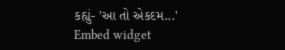કહ્યું- 'આ તો એકદમ...'
Embed widget